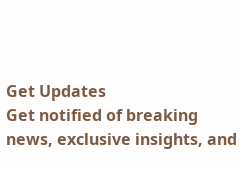Get Updates
Get notified of breaking news, exclusive insights, and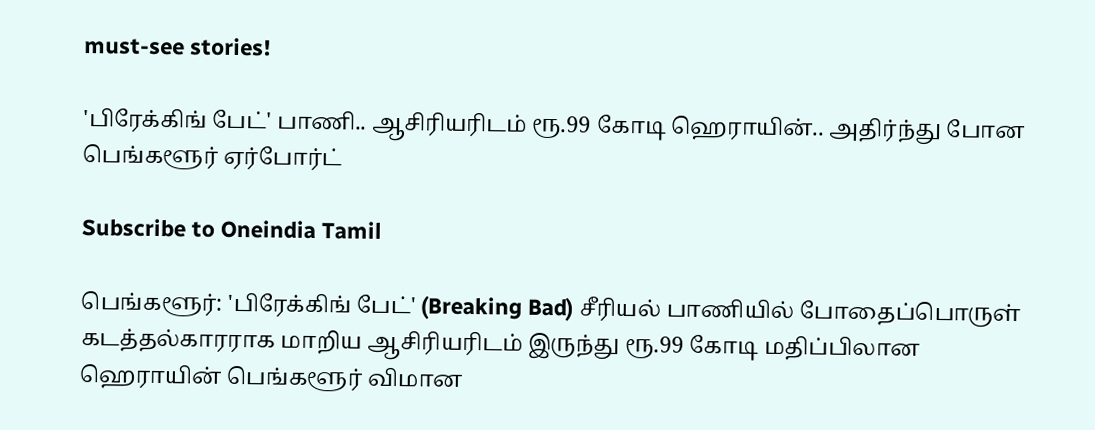must-see stories!

'பிரேக்கிங் பேட்' பாணி.. ஆசிரியரிடம் ரூ.99 கோடி ஹெராயின்.. அதிர்ந்து போன பெங்களூர் ஏர்போர்ட்

Subscribe to Oneindia Tamil

பெங்களூர்: 'பிரேக்கிங் பேட்' (Breaking Bad) சீரியல் பாணியில் போதைப்பொருள் கடத்தல்காரராக மாறிய ஆசிரியரிடம் இருந்து ரூ.99 கோடி மதிப்பிலான ஹெராயின் பெங்களூர் விமான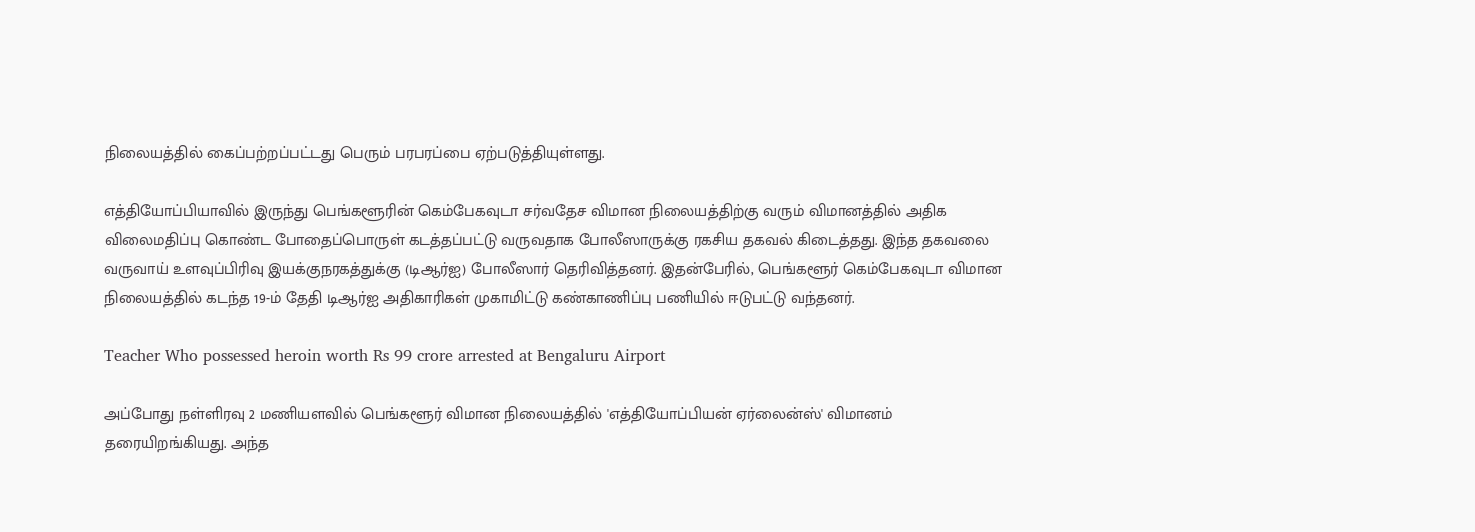நிலையத்தில் கைப்பற்றப்பட்டது பெரும் பரபரப்பை ஏற்படுத்தியுள்ளது.

எத்தியோப்பியாவில் இருந்து பெங்களூரின் கெம்பேகவுடா சர்வதேச விமான நிலையத்திற்கு வரும் விமானத்தில் அதிக விலைமதிப்பு கொண்ட போதைப்பொருள் கடத்தப்பட்டு வருவதாக போலீஸாருக்கு ரகசிய தகவல் கிடைத்தது. இந்த தகவலை வருவாய் உளவுப்பிரிவு இயக்குநரகத்துக்கு (டிஆர்ஐ) போலீஸார் தெரிவித்தனர். இதன்பேரில், பெங்களூர் கெம்பேகவுடா விமான நிலையத்தில் கடந்த 19-ம் தேதி டிஆர்ஐ அதிகாரிகள் முகாமிட்டு கண்காணிப்பு பணியில் ஈடுபட்டு வந்தனர்.

Teacher Who possessed heroin worth Rs 99 crore arrested at Bengaluru Airport

அப்போது நள்ளிரவு 2 மணியளவில் பெங்களூர் விமான நிலையத்தில் 'எத்தியோப்பியன் ஏர்லைன்ஸ்' விமானம் தரையிறங்கியது. அந்த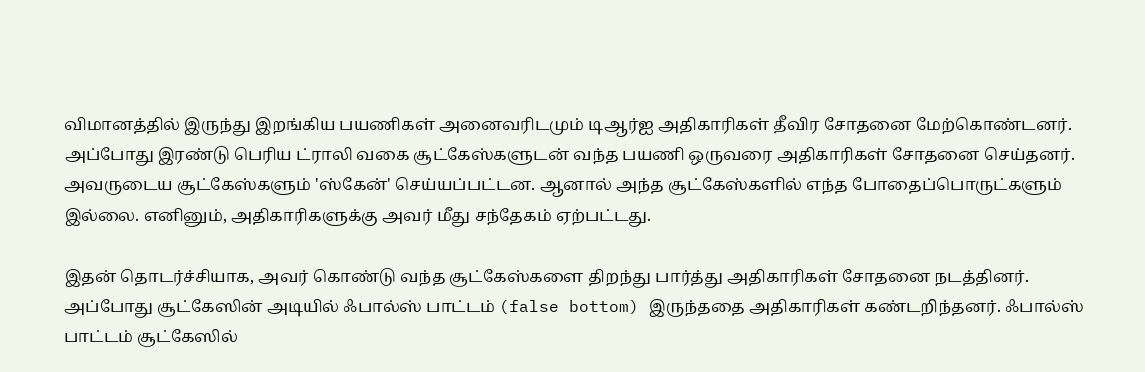விமானத்தில் இருந்து இறங்கிய பயணிகள் அனைவரிடமும் டிஆர்ஐ அதிகாரிகள் தீவிர சோதனை மேற்கொண்டனர். அப்போது இரண்டு பெரிய ட்ராலி வகை சூட்கேஸ்களுடன் வந்த பயணி ஒருவரை அதிகாரிகள் சோதனை செய்தனர். அவருடைய சூட்கேஸ்களும் 'ஸ்கேன்' செய்யப்பட்டன. ஆனால் அந்த சூட்கேஸ்களில் எந்த போதைப்பொருட்களும் இல்லை. எனினும், அதிகாரிகளுக்கு அவர் மீது சந்தேகம் ஏற்பட்டது.

இதன் தொடர்ச்சியாக, அவர் கொண்டு வந்த சூட்கேஸ்களை திறந்து பார்த்து அதிகாரிகள் சோதனை நடத்தினர். அப்போது சூட்கேஸின் அடியில் ஃபால்ஸ் பாட்டம் (false bottom) இருந்ததை அதிகாரிகள் கண்டறிந்தனர். ஃபால்ஸ் பாட்டம் சூட்கேஸில்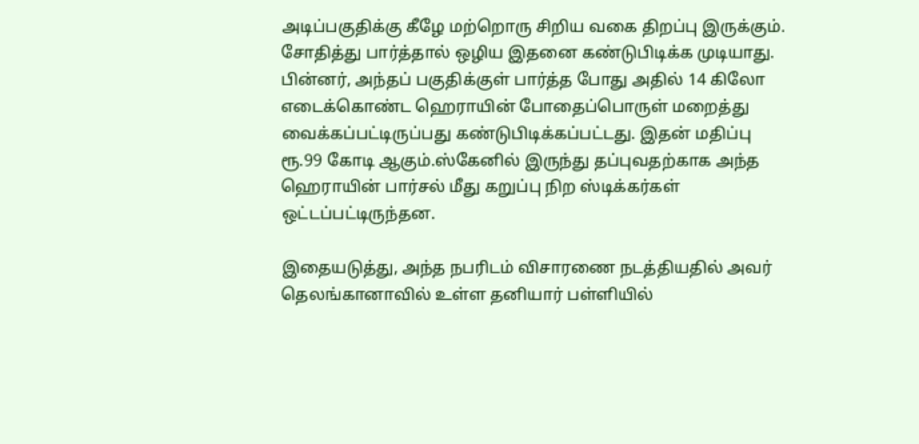அடிப்பகுதிக்கு கீழே மற்றொரு சிறிய வகை திறப்பு இருக்கும். சோதித்து பார்த்தால் ஒழிய இதனை கண்டுபிடிக்க முடியாது. பின்னர், அந்தப் பகுதிக்குள் பார்த்த போது அதில் 14 கிலோ எடைக்கொண்ட ஹெராயின் போதைப்பொருள் மறைத்து வைக்கப்பட்டிருப்பது கண்டுபிடிக்கப்பட்டது. இதன் மதிப்பு ரூ.99 கோடி ஆகும்.ஸ்கேனில் இருந்து தப்புவதற்காக அந்த ஹெராயின் பார்சல் மீது கறுப்பு நிற ஸ்டிக்கர்கள் ஒட்டப்பட்டிருந்தன.

இதையடுத்து, அந்த நபரிடம் விசாரணை நடத்தியதில் அவர் தெலங்கானாவில் உள்ள தனியார் பள்ளியில்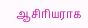ஆசிரியராக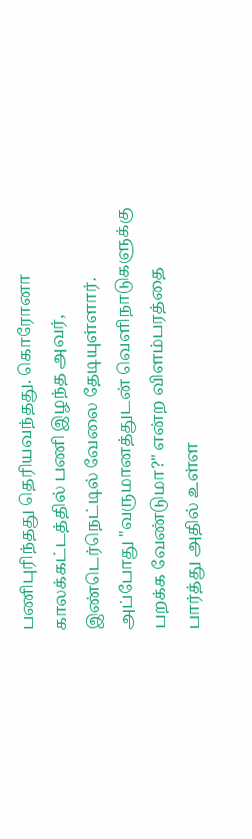பணிபுரிந்தது தெரியவந்தது. கொரோனா காலக்கட்டத்தில் பணி இழந்த அவர், இண்டெர்நெட்டில் வேலை தேடியுள்ளார். அப்போது "வருமானத்துடன் வெளிநாடுகளுக்கு பறக்க வேண்டுமா?" என்ற விளம்பரத்தை பார்த்து அதில் உள்ள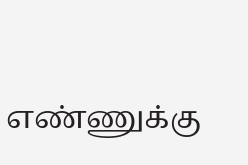எண்ணுக்கு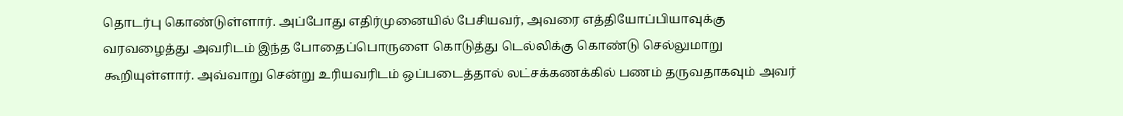தொடர்பு கொண்டுள்ளார். அப்போது எதிர்முனையில் பேசியவர், அவரை எத்தியோப்பியாவுக்கு வரவழைத்து அவரிடம் இந்த போதைப்பொருளை கொடுத்து டெல்லிக்கு கொண்டு செல்லுமாறு கூறியுள்ளார். அவ்வாறு சென்று உரியவரிடம் ஒப்படைத்தால் லட்சக்கணக்கில் பணம் தருவதாகவும் அவர்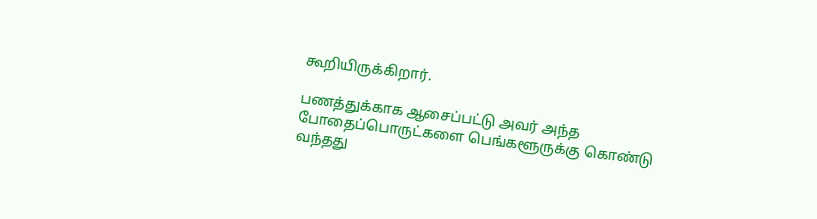கூறியிருக்கிறார்.

பணத்துக்காக ஆசைப்பட்டு அவர் அந்த போதைப்பொருட்களை பெங்களூருக்கு கொண்டு வந்தது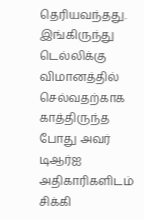தெரியவந்தது. இங்கிருந்து டெல்லிக்கு விமானத்தில் செல்வதற்காக காத்திருந்த போது அவர் டிஆர்ஐ அதிகாரிகளிடம் சிக்கி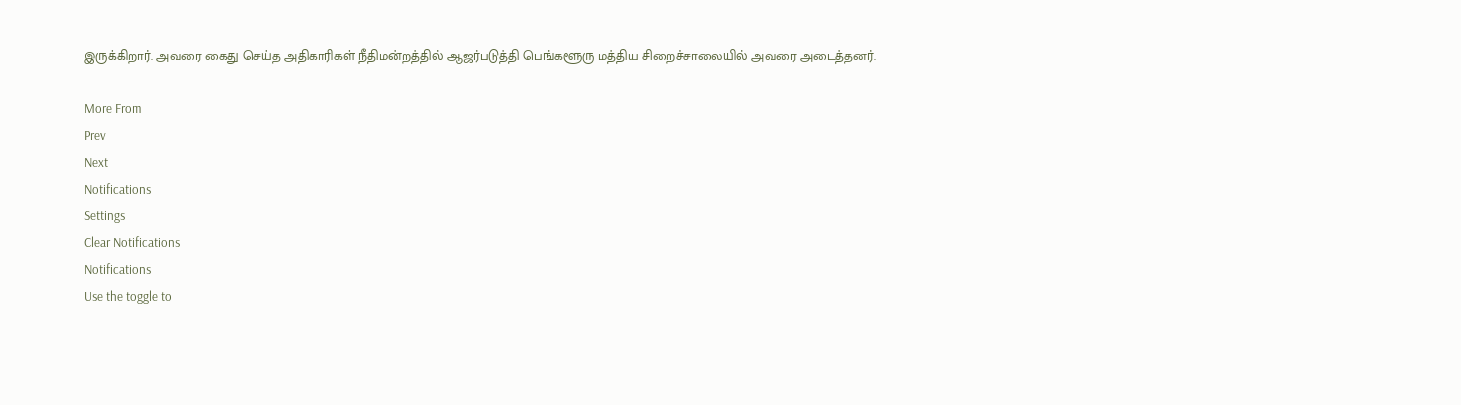இருக்கிறார். அவரை கைது செய்த அதிகாரிகள் நீதிமன்றத்தில் ஆஜர்படுத்தி பெங்களூரு மத்திய சிறைச்சாலையில் அவரை அடைத்தனர்.

More From
Prev
Next
Notifications
Settings
Clear Notifications
Notifications
Use the toggle to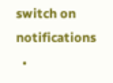switch on notifications
  •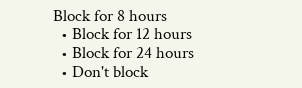Block for 8 hours
  • Block for 12 hours
  • Block for 24 hours
  • Don't block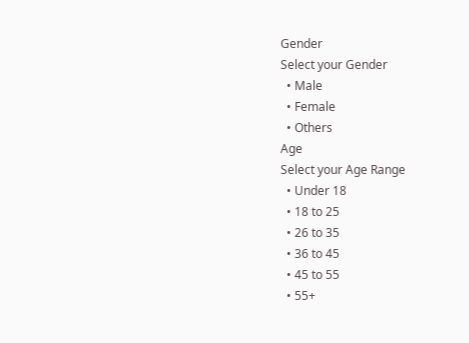Gender
Select your Gender
  • Male
  • Female
  • Others
Age
Select your Age Range
  • Under 18
  • 18 to 25
  • 26 to 35
  • 36 to 45
  • 45 to 55
  • 55+